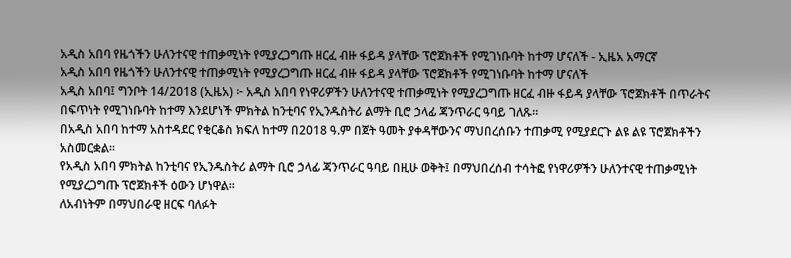አዲስ አበባ የዜጎችን ሁለንተናዊ ተጠቃሚነት የሚያረጋግጡ ዘርፈ ብዙ ፋይዳ ያላቸው ፕሮጀክቶች የሚገነቡባት ከተማ ሆናለች - ኢዜአ አማርኛ
አዲስ አበባ የዜጎችን ሁለንተናዊ ተጠቃሚነት የሚያረጋግጡ ዘርፈ ብዙ ፋይዳ ያላቸው ፕሮጀክቶች የሚገነቡባት ከተማ ሆናለች
አዲስ አበባ፤ ግንቦት 14/2018 (ኢዜአ) ፦ አዲስ አበባ የነዋሪዎችን ሁለንተናዊ ተጠቃሚነት የሚያረጋግጡ ዘርፈ ብዙ ፋይዳ ያላቸው ፕሮጀክቶች በጥራትና በፍጥነት የሚገነቡባት ከተማ እንደሆነች ምክትል ከንቲባና የኢንዱስትሪ ልማት ቢሮ ኃላፊ ጃንጥራር ዓባይ ገለጹ።
በአዲስ አበባ ከተማ አስተዳደር የቂርቆስ ክፍለ ከተማ በ2018 ዓ.ም በጀት ዓመት ያቀዳቸውንና ማህበረሰቡን ተጠቃሚ የሚያደርጉ ልዩ ልዩ ፕሮጀክቶችን አስመርቋል።
የአዲስ አበባ ምክትል ከንቲባና የኢንዱስትሪ ልማት ቢሮ ኃላፊ ጃንጥራር ዓባይ በዚሁ ወቅት፤ በማህበረሰብ ተሳትፎ የነዋሪዎችን ሁለንተናዊ ተጠቃሚነት የሚያረጋግጡ ፕሮጀክቶች ዕውን ሆነዋል።
ለአብነትም በማህበራዊ ዘርፍ ባለፉት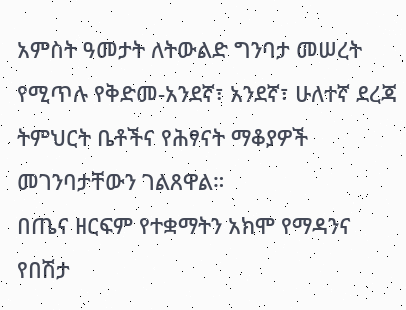አምስት ዓመታት ለትውልድ ግንባታ መሠረት የሚጥሉ የቅድመ-አንደኛ፣ አንደኛ፣ ሁለተኛ ደረጃ ትምህርት ቤቶችና የሕፃናት ማቆያዎች መገንባታቸውን ገልጸዋል።
በጤና ዘርፍም የተቋማትን አክሞ የማዳንና የበሽታ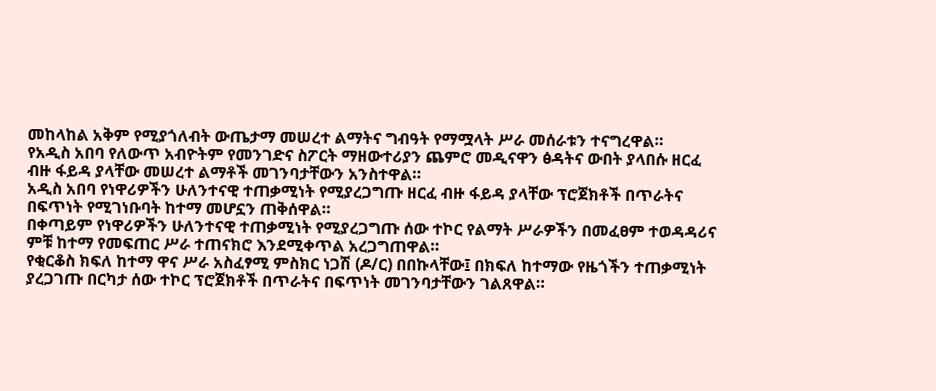መከላከል አቅም የሚያጎለብት ውጤታማ መሠረተ ልማትና ግብዓት የማሟላት ሥራ መሰራቱን ተናግረዋል።
የአዲስ አበባ የለውጥ አብዮትም የመንገድና ስፖርት ማዘውተሪያን ጨምሮ መዲናዋን ፅዳትና ውበት ያላበሱ ዘርፈ ብዙ ፋይዳ ያላቸው መሠረተ ልማቶች መገንባታቸውን አንስተዋል።
አዲስ አበባ የነዋሪዎችን ሁለንተናዊ ተጠቃሚነት የሚያረጋግጡ ዘርፈ ብዙ ፋይዳ ያላቸው ፕሮጀክቶች በጥራትና በፍጥነት የሚገነቡባት ከተማ መሆኗን ጠቅሰዋል።
በቀጣይም የነዋሪዎችን ሁለንተናዊ ተጠቃሚነት የሚያረጋግጡ ሰው ተኮር የልማት ሥራዎችን በመፈፀም ተወዳዳሪና ምቹ ከተማ የመፍጠር ሥራ ተጠናክሮ እንደሚቀጥል አረጋግጠዋል።
የቂርቆስ ክፍለ ከተማ ዋና ሥራ አስፈፃሚ ምስክር ነጋሽ (ዶ/ር) በበኩላቸው፤ በክፍለ ከተማው የዜጎችን ተጠቃሚነት ያረጋገጡ በርካታ ሰው ተኮር ፕሮጀክቶች በጥራትና በፍጥነት መገንባታቸውን ገልጸዋል።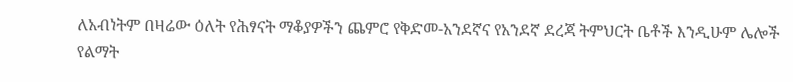ለአብነትም በዛሬው ዕለት የሕፃናት ማቆያዎችን ጨምሮ የቅድመ-አንደኛና የአንደኛ ደረጃ ትምህርት ቤቶች እንዲሁም ሌሎች የልማት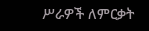ሥራዎች ለምርቃት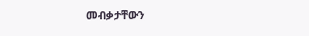መብቃታቸውን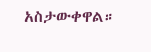አስታውቀዋል።